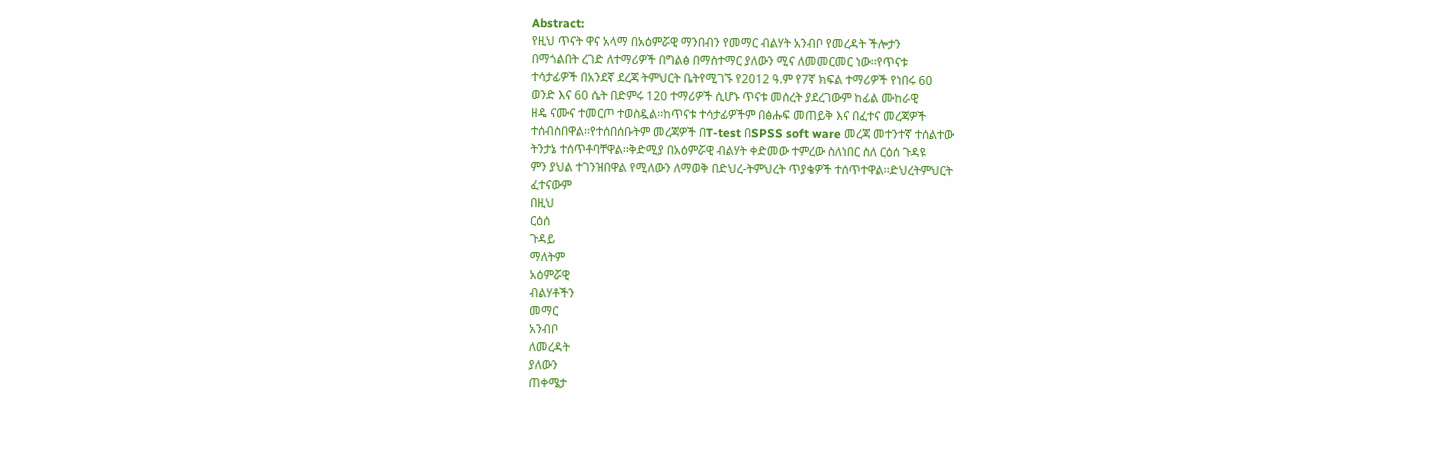Abstract:
የዚህ ጥናት ዋና አላማ በአዕምሯዊ ማንበብን የመማር ብልሃት አንብቦ የመረዳት ችሎታን
በማጎልበት ረገድ ለተማሪዎች በግልፅ በማስተማር ያለውን ሚና ለመመርመር ነው፡፡የጥናቱ
ተሳታፊዎች በአንደኛ ደረጃ ትምህርት ቤትየሚገኙ የ2012 ዓ.ም የ7ኛ ክፍል ተማሪዎች የነበሩ 60
ወንድ እና 60 ሴት በድምሩ 120 ተማሪዎች ሲሆኑ ጥናቱ መሰረት ያደረገውም ከፊል ሙከራዊ
ዘዴ ናሙና ተመርጦ ተወስዷል፡፡ከጥናቱ ተሳታፊዎችም በፅሑፍ መጠይቅ እና በፈተና መረጃዎች
ተሰብስበዋል፡፡የተሰበሰቡትም መረጃዎች በT-test በSPSS soft ware መረጃ መተንተኛ ተሰልተው
ትንታኔ ተሰጥቶባቸዋል፡፡ቅድሚያ በአዕምሯዊ ብልሃት ቀድመው ተምረው ስለነበር ስለ ርዕሰ ጉዳዩ
ምን ያህል ተገንዝበዋል የሚለውን ለማወቅ በድህረ-ትምህረት ጥያቄዎች ተሰጥተዋል፡፡ድህረትምህርት
ፈተናውም
በዚህ
ርዕሰ
ጉዳይ
ማለትም
አዕምሯዊ
ብልሃቶችን
መማር
አንብቦ
ለመረዳት
ያለውን
ጠቀሜታ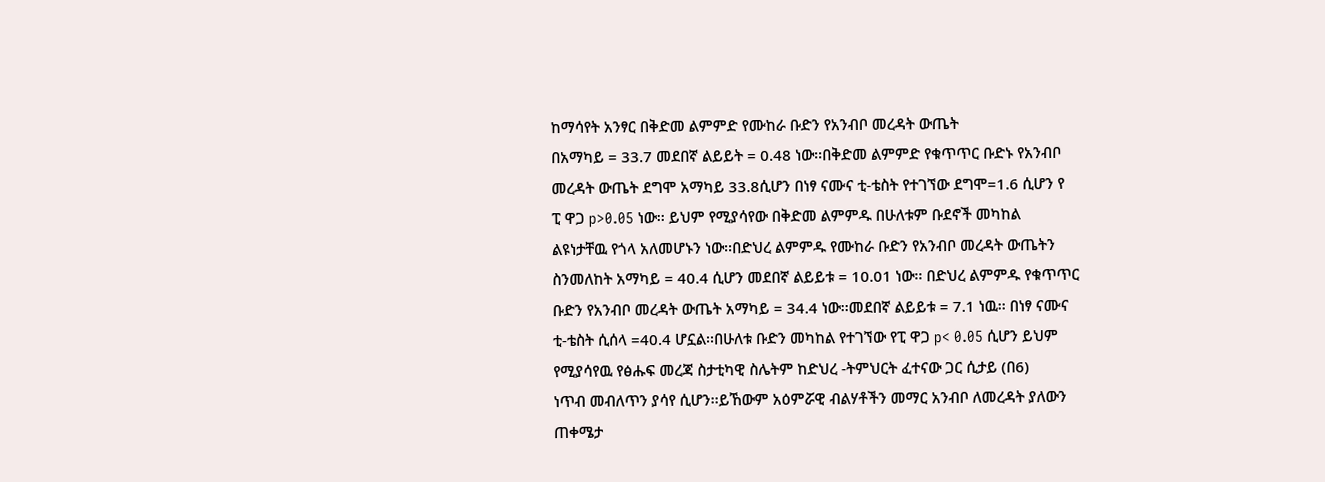ከማሳየት አንፃር በቅድመ ልምምድ የሙከራ ቡድን የአንብቦ መረዳት ውጤት
በአማካይ = 33.7 መደበኛ ልይይት = 0.48 ነው፡፡በቅድመ ልምምድ የቁጥጥር ቡድኑ የአንብቦ
መረዳት ውጤት ደግሞ አማካይ 33.8ሲሆን በነፃ ናሙና ቲ-ቴስት የተገኘው ደግሞ=1.6 ሲሆን የ
ፒ ዋጋ p>0.05 ነው፡፡ ይህም የሚያሳየው በቅድመ ልምምዱ በሁለቱም ቡደኖች መካከል
ልዩነታቸዉ የጎላ አለመሆኑን ነው፡፡በድህረ ልምምዱ የሙከራ ቡድን የአንብቦ መረዳት ውጤትን
ስንመለከት አማካይ = 40.4 ሲሆን መደበኛ ልይይቱ = 10.01 ነው፡፡ በድህረ ልምምዱ የቁጥጥር
ቡድን የአንብቦ መረዳት ውጤት አማካይ = 34.4 ነው፡፡መደበኛ ልይይቱ = 7.1 ነዉ፡፡ በነፃ ናሙና
ቲ-ቴስት ሲሰላ =40.4 ሆኗል፡፡በሁለቱ ቡድን መካከል የተገኘው የፒ ዋጋ p< 0.05 ሲሆን ይህም
የሚያሳየዉ የፅሑፍ መረጃ ስታቲካዊ ስሌትም ከድህረ -ትምህርት ፈተናው ጋር ሲታይ (በ6)
ነጥብ መብለጥን ያሳየ ሲሆን፡፡ይኸውም አዕምሯዊ ብልሃቶችን መማር አንብቦ ለመረዳት ያለውን
ጠቀሜታ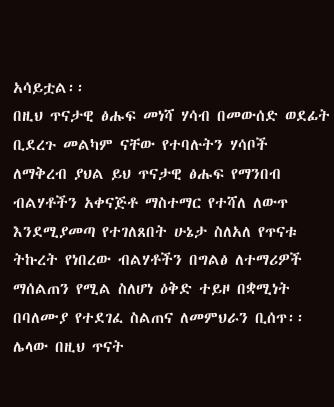አሳይቷል፡፡
በዚህ ጥናታዊ ፅሑፍ መነሻ ሃሳብ በመውሰድ ወደፊት ቢደረጉ መልካም ናቸው የተባሉትን ሃሳቦች
ለማቅረብ ያህል ይህ ጥናታዊ ፅሑፍ የማንበብ ብልሃቶችን አቀናጅቶ ማስተማር የተሻለ ለውጥ
እንደሚያመጣ የተገለጸበት ሁኔታ ስለአለ የጥናቱ ትኩረት የነበረው ብልሃቶችን በግልፅ ለተማሪዎች
ማሰልጠን የሚል ስለሆነ ዕቅድ ተይዞ በቋሚነት በባለሙያ የተደገፈ ስልጠና ለመምህራን ቢሰጥ፡፡
ሌላው በዚህ ጥናት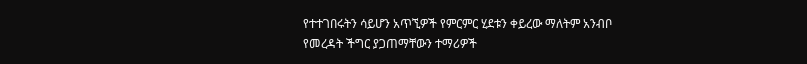የተተገበሩትን ሳይሆን አጥኚዎች የምርምር ሂደቱን ቀይረው ማለትም አንብቦ
የመረዳት ችግር ያጋጠማቸውን ተማሪዎች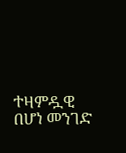ተዛምዷዊ በሆነ መንገድ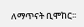ለማጥናት ቢሞከር፡፡